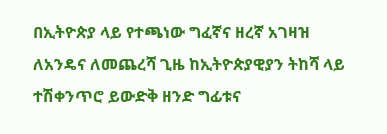በኢትዮጵያ ላይ የተጫነው ግፈኛና ዘረኛ አገዛዝ ለአንዴና ለመጨረሻ ጊዜ ከኢትዮጵያዊያን ትከሻ ላይ ተሽቀንጥሮ ይውድቅ ዘንድ ግፊቱና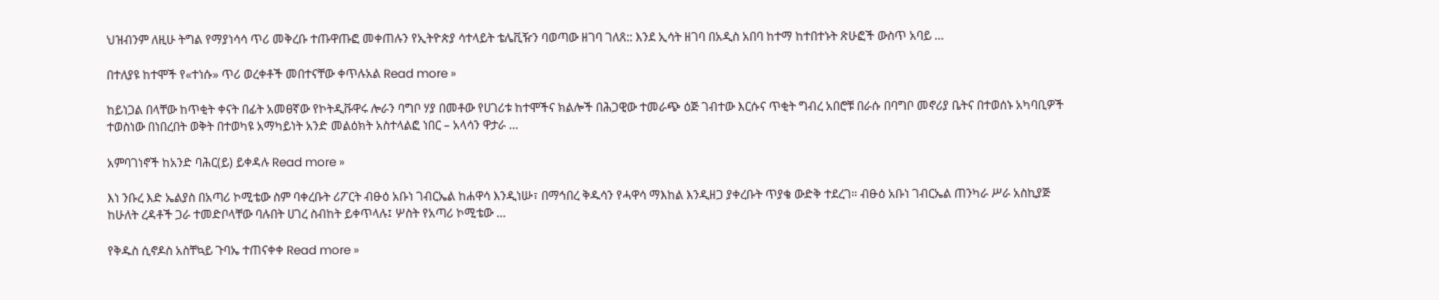ህዝብንም ለዚሁ ትግል የማያነሳሳ ጥሪ መቅረቡ ተጡዋጡፎ መቀጠሉን የኢትዮጵያ ሳተላይት ቴሌቪዥን ባወጣው ዘገባ ገለጸ:: እንደ ኢሳት ዘገባ በአዲስ አበባ ከተማ ከተበተኑት ጽሁፎች ውስጥ አባይ …

በተለያዩ ከተሞች የ«ተነሱ» ጥሪ ወረቀቶች መበተናቸው ቀጥሉአል Read more »

ከይነጋል በላቸው ከጥቂት ቀናት በፊት አመፀኛው የኮትዲቩዋሩ ሎራን ባግቦ ሃያ በመቶው የሀገሪቱ ከተሞችና ክልሎች በሕጋዊው ተመራጭ ዕጅ ገብተው እርሱና ጥቂት ግብረ አበሮቹ በራሱ በባግቦ መኖሪያ ቤትና በተወሰኑ አካባቢዎች ተወስነው በነበረበት ወቅት በተወካዩ አማካይነት አንድ መልዕክት አስተላልፎ ነበር – አላሳን ዋታራ …

አምባገነኖች ከአንድ ባሕር(ይ) ይቀዳሉ Read more »

እነ ንቡረ እድ ኤልያስ በአጣሪ ኮሚቴው ስም ባቀረቡት ሪፖርት ብፁዕ አቡነ ገብርኤል ከሐዋሳ እንዲነሡ፣ በማኅበረ ቅዱሳን የሓዋሳ ማእከል እንዲዘጋ ያቀረቡት ጥያቄ ውድቅ ተደረገ። ብፁዕ አቡነ ገብርኤል ጠንካራ ሥራ አስኪያጅ ከሁለት ረዳቶች ጋራ ተመድቦላቸው ባሉበት ሀገረ ስብከት ይቀጥላሉ፤ ሦስት የአጣሪ ኮሚቴው …

የቅዱስ ሲኖዶስ አስቸኳይ ጉባኤ ተጠናቀቀ Read more »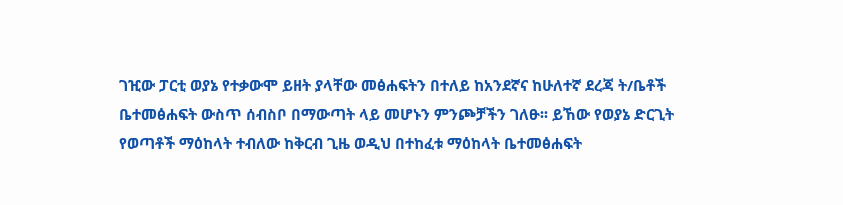ገዢው ፓርቲ ወያኔ የተቃውሞ ይዘት ያላቸው መፅሐፍትን በተለይ ከአንደኛና ከሁለተኛ ደረጃ ት/ቤቶች ቤተመፅሐፍት ውስጥ ሰብስቦ በማውጣት ላይ መሆኑን ምንጮቻችን ገለፁ፡፡ ይኸው የወያኔ ድርጊት የወጣቶች ማዕከላት ተብለው ከቅርብ ጊዜ ወዲህ በተከፈቱ ማዕከላት ቤተመፅሐፍት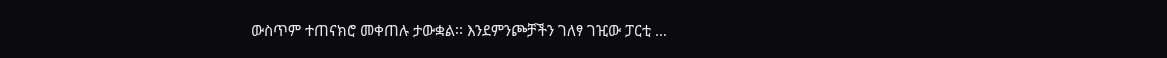ውስጥም ተጠናክሮ መቀጠሉ ታውቋል፡፡ እንደምንጮቻችን ገለፃ ገዢው ፓርቲ …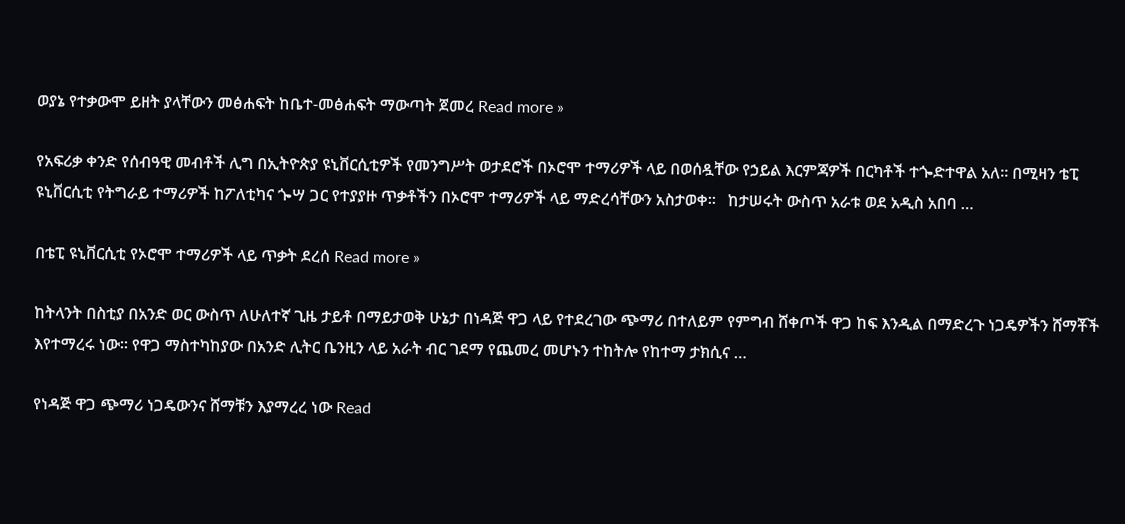ወያኔ የተቃውሞ ይዘት ያላቸውን መፅሐፍት ከቤተ-መፅሐፍት ማውጣት ጀመረ Read more »

የአፍሪቃ ቀንድ የሰብዓዊ መብቶች ሊግ በኢትዮጵያ ዩኒቨርሲቲዎች የመንግሥት ወታደሮች በኦሮሞ ተማሪዎች ላይ በወሰዷቸው የኃይል እርምጃዎች በርካቶች ተጐድተዋል አለ። በሚዛን ቴፒ ዩኒቨርሲቲ የትግራይ ተማሪዎች ከፖለቲካና ጐሣ ጋር የተያያዙ ጥቃቶችን በኦሮሞ ተማሪዎች ላይ ማድረሳቸውን አስታወቀ።   ከታሠሩት ውስጥ አራቱ ወደ አዲስ አበባ …

በቴፒ ዩኒቨርሲቲ የኦሮሞ ተማሪዎች ላይ ጥቃት ደረሰ Read more »

ከትላንት በስቲያ በአንድ ወር ውስጥ ለሁለተኛ ጊዜ ታይቶ በማይታወቅ ሁኔታ በነዳጅ ዋጋ ላይ የተደረገው ጭማሪ በተለይም የምግብ ሸቀጦች ዋጋ ከፍ እንዲል በማድረጉ ነጋዴዎችን ሸማቾች እየተማረሩ ነው፡፡ የዋጋ ማስተካከያው በአንድ ሊትር ቤንዚን ላይ አራት ብር ገደማ የጨመረ መሆኑን ተከትሎ የከተማ ታክሲና …

የነዳጅ ዋጋ ጭማሪ ነጋዴውንና ሸማቹን እያማረረ ነው Read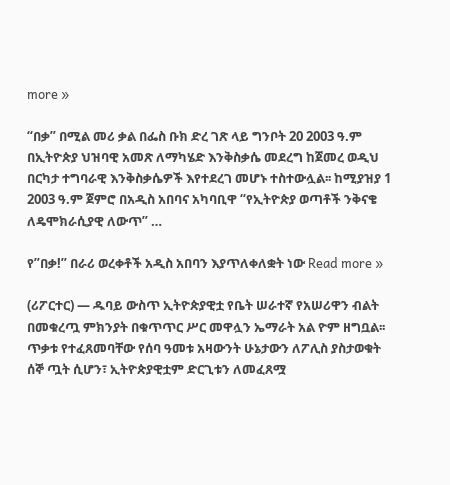more »

“በቃ” በሚል መሪ ቃል በፌስ ቡክ ድረ ገጽ ላይ ግንቦት 20 2003 ዓ.ም በኢትዮጵያ ህዝባዊ አመጽ ለማካሄድ እንቅስቃሴ መደረግ ከጀመረ ወዲህ በርካታ ተግባራዊ እንቅስቃሴዎች እየተደረገ መሆኑ ተስተውሏል፡፡ ከሚያዝያ 1 2003 ዓ.ም ጀምሮ በአዲስ አበባና አካባቢዋ “የኢትዮጵያ ወጣቶች ንቅናቄ ለዴሞክራሲያዊ ለውጥ” …

የ”በቃ!” በራሪ ወረቀቶች አዲስ አበባን እያጥለቀለቋት ነው Read more »

(ሪፖርተር) — ዱባይ ውስጥ ኢትዮጵያዊቷ የቤት ሠራተኛ የአሠሪዋን ብልት በመቁረጧ ምክንያት በቁጥጥር ሥር መዋሏን ኤማራት አል ዮም ዘግቧል፡፡ ጥቃቱ የተፈጸመባቸው የሰባ ዓመቱ አዛውንት ሁኔታውን ለፖሊስ ያስታወቁት ሰኞ ጧት ሲሆን፣ ኢትዮጵያዊቷም ድርጊቱን ለመፈጸሟ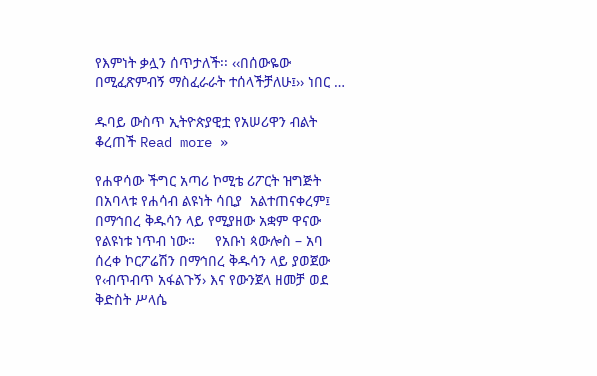የእምነት ቃሏን ሰጥታለች፡፡ ‹‹በሰውዬው በሚፈጽምብኝ ማስፈራራት ተሰላችቻለሁ፤›› ነበር …

ዱባይ ውስጥ ኢትዮጵያዊቷ የአሠሪዋን ብልት ቆረጠች Read more »

የሐዋሳው ችግር አጣሪ ኮሚቴ ሪፖርት ዝግጅት በአባላቱ የሐሳብ ልዩነት ሳቢያ  አልተጠናቀረም፤ በማኅበረ ቅዱሳን ላይ የሚያዘው አቋም ዋናው የልዩነቱ ነጥብ ነው።     የአቡነ ጳውሎስ – አባ ሰረቀ ኮርፖሬሽን በማኅበረ ቅዱሳን ላይ ያወጀው የ‹ብጥብጥ አፋልጉኝ› እና የውንጀላ ዘመቻ ወደ ቅድስት ሥላሴ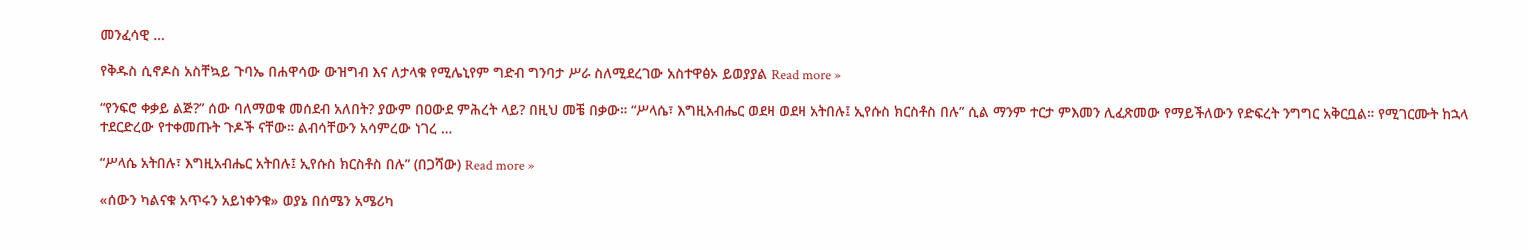መንፈሳዊ …

የቅዱስ ሲኖዶስ አስቸኳይ ጉባኤ በሐዋሳው ውዝግብ እና ለታላቁ የሚሌኒየም ግድብ ግንባታ ሥራ ስለሚደረገው አስተዋፅኦ ይወያያል Read more »

“የንፍሮ ቀቃይ ልጅ?” ሰው ባለማወቁ መሰደብ አለበት? ያውም በዐውደ ምሕረት ላይ? በዚህ መቼ በቃው። “ሥላሴ፣ እግዚአብሔር ወደዛ ወደዛ አትበሉ፤ ኢየሱስ ክርስቶስ በሉ” ሲል ማንም ተርታ ምእመን ሊፈጽመው የማይችለውን የድፍረት ንግግር አቅርቧል። የሚገርሙት ከኋላ ተደርድረው የተቀመጡት ጉዶች ናቸው። ልብሳቸውን አሳምረው ነገረ …

“ሥላሴ አትበሉ፣ እግዚአብሔር አትበሉ፤ ኢየሱስ ክርስቶስ በሉ” (በጋሻው) Read more »

«ሰውን ካልናቁ አጥሩን አይነቀንቁ» ወያኔ በሰሜን አሜሪካ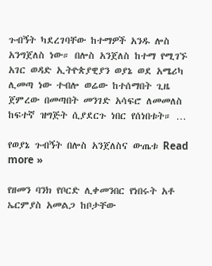ጉብኝት ካደረገባቸው ከተማዎች አንዱ ሎስ አንግጀለስ ነው። በሎስ አንጀለስ ከተማ የሚገኙ አገር ወዳድ ኢትዮጵያዊያን ወያኔ ወደ አሜሪካ ሊመጣ ነው ተብሎ ወሬው ከተሰማበት ጊዜ ጀምረው በመጣበት መንገድ አሳፍሮ ለመመለስ ከፍተኛ ዝግጅት ሲያደርጉ ነበር የሰነበቱት። …

የወያኔ ጉብኝት በሎስ አንጀለስና ውጤቱ Read more »

የዘመን ባንክ የቦርድ ሊቀመንበር የነበሩት አቶ ኤርምያስ አመልጋ ከቦታቸው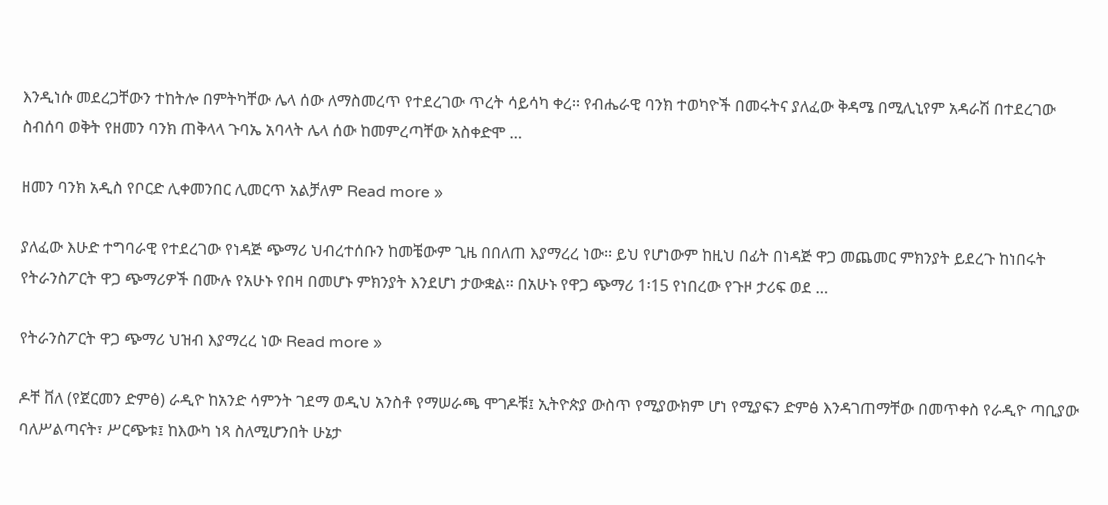እንዲነሱ መደረጋቸውን ተከትሎ በምትካቸው ሌላ ሰው ለማስመረጥ የተደረገው ጥረት ሳይሳካ ቀረ፡፡ የብሔራዊ ባንክ ተወካዮች በመሩትና ያለፈው ቅዳሜ በሚሊኒየም አዳራሽ በተደረገው ስብሰባ ወቅት የዘመን ባንክ ጠቅላላ ጉባኤ አባላት ሌላ ሰው ከመምረጣቸው አስቀድሞ …

ዘመን ባንክ አዲስ የቦርድ ሊቀመንበር ሊመርጥ አልቻለም Read more »

ያለፈው እሁድ ተግባራዊ የተደረገው የነዳጅ ጭማሪ ህብረተሰቡን ከመቼውም ጊዜ በበለጠ እያማረረ ነው፡፡ ይህ የሆነውም ከዚህ በፊት በነዳጅ ዋጋ መጨመር ምክንያት ይደረጉ ከነበሩት የትራንስፖርት ዋጋ ጭማሪዎች በሙሉ የአሁኑ የበዛ በመሆኑ ምክንያት እንደሆነ ታውቋል፡፡ በአሁኑ የዋጋ ጭማሪ 1፡15 የነበረው የጉዞ ታሪፍ ወደ …

የትራንስፖርት ዋጋ ጭማሪ ህዝብ እያማረረ ነው Read more »

ዶቸ ቨለ (የጀርመን ድምፅ) ራዲዮ ከአንድ ሳምንት ገደማ ወዲህ አንስቶ የማሠራጫ ሞገዶቹ፤ ኢትዮጵያ ውስጥ የሚያውክም ሆነ የሚያፍን ድምፅ እንዳገጠማቸው በመጥቀስ የራዲዮ ጣቢያው ባለሥልጣናት፣ ሥርጭቱ፤ ከእውካ ነጻ ስለሚሆንበት ሁኔታ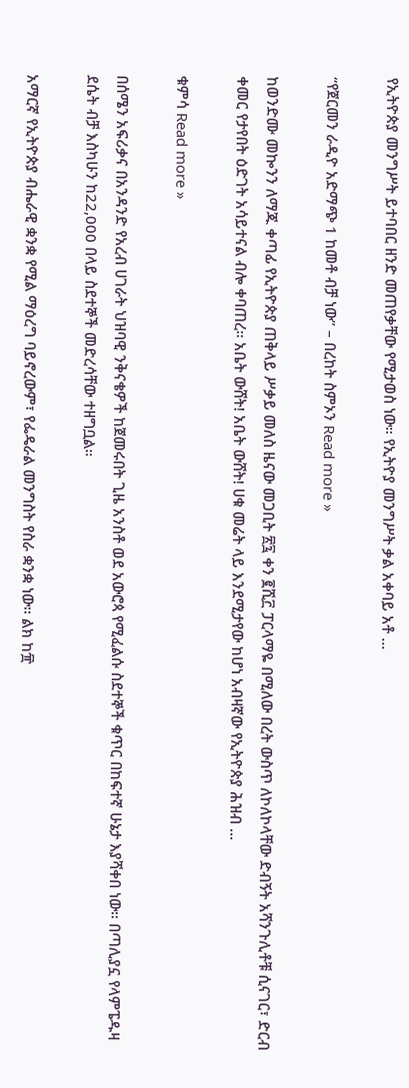የኢትዮጵያ መንግሥት ይተባበር ዘንድ መጠየቃቸው የሚታወስ ነው። የኢትዮያ መንግሥት ቃል አቀባይ አቶ …

“የጀርመን ራዲዮ አድማጭ 1 ከመቶ ብቻ ነው” – በረከት ስምኦን Read more »

ከወንድሙ መኰንን ለማጁ ቀጣፊ የኢትዮጵያ ጠቅላይ ሥቃይ መለስ ዜናው መጋቢት ፳፯ ቀን ፪ሺ፫ ፓርላማዬ በሚለው በረት ውስጥ ለኮለኮላቸው ድብኝት አሻንጉሊቶቹ ሲናገር፣ ድርብ ቀመር የታየበት ዕድገት አሳይተናል ብሎ ቀባጠረ። አቤት ውሸት! አቤት ውሸት! ሀቁ መሬት ላይ እንደሚታየው ከሆነ አብዛኛው የኢትዮጵያ ሕዝብ …

ቁምሳ Read more »

በሰሜን አፍሪቃና በአንዳንድ የአረብ ሀገራት ህዝባዊ ንቅናቄዎች ከጀመሩበት ጊዜ አንስቶ ወደ አውሮጳ የሚፈልሱ ስደተኞች ቁጥር በከፍተኛ ሁኔታ እያሻቀበ ነው። በጣሊያኗ የላምፔዱዛ ደሴት ብቻ እስካሁን ከ22,000 በላይ ስደተኞች መድረሳቸው ተዘግቧል።

አማርኛ የኢትዮጵያ ብሔራዊ ቋንቋ የሚል ማዕረግ ባይኖረውም፣ የፌዴራል መንግስት የስራ ቋንቋ ነው፡፡ ልክ ከ፹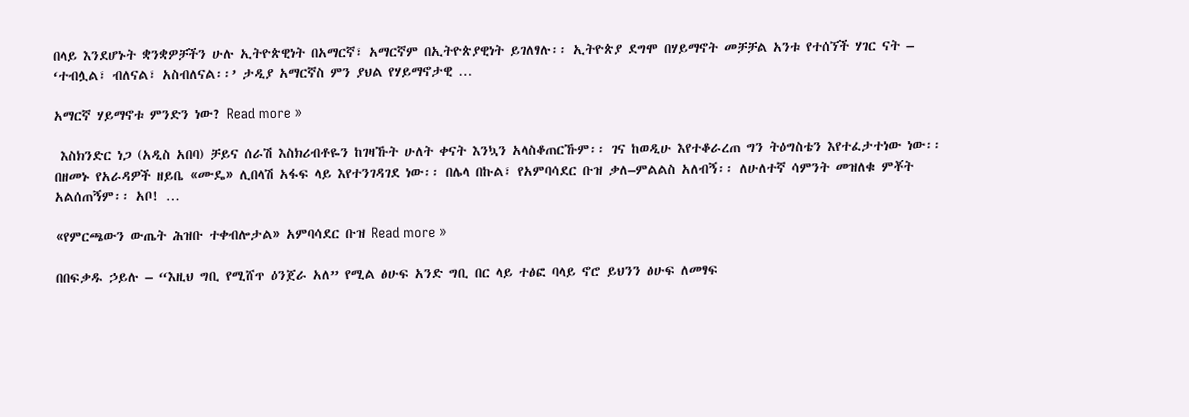በላይ እንደሆኑት ቋንቋዎቻችን ሁሉ ኢትዮጵዊነት በአማርኛ፣ አማርኛም በኢትዮጵያዊነት ይገለፃሉ፡፡ ኢትዮጵያ ደግሞ በሃይማኖት መቻቻል አንቱ የተሰኘች ሃገር ናት – ‘ተብሏል፣ ብለናል፣ አስብለናል፡፡’ ታዲያ አማርኛስ ምን ያህል የሃይማኖታዊ …

አማርኛ ሃይማኖቱ ምንድን ነው? Read more »

 እስክንድር ነጋ (አዲስ አበባ) ቻይና ሰራሽ እስክሪብቶዬን ከገዛኹት ሁለት ቀናት እንኳን አላስቆጠርኹም፡፡ ገና ከወዲሁ እየተቆራረጠ ግን ትዕግስቴን እየተፈታተነው ነው፡፡ በዘመኑ የአራዳዎች ዘይቤ «ሙዴ» ሊበላሽ አፋፍ ላይ እየተንገዳገደ ነው፡፡ በሌላ በኩል፣ የአምባሳደር ቡዝ ቃለ–ምልልስ አለብኝ፡፡ ለሁለተኛ ሳምንት መዝለቁ ምቾት አልሰጠኝም፡፡ አቦ! …

«የምርጫውን ውጤት ሕዝቡ ተቀብሎታል» አምባሳደር ቡዝ Read more »

በበፍቃዱ ኃይሉ – “እዚህ ግቢ የሚሸጥ ዕንጀራ አለ” የሚል ፅሁፍ አንድ ግቢ በር ላይ ተፅፎ ባላይ ኖሮ ይህንን ፅሁፍ ለመፃፍ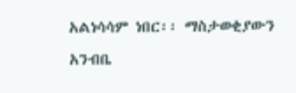አልነሳሳም ነበር፡፡ ማስታወቂያውን አንብቤ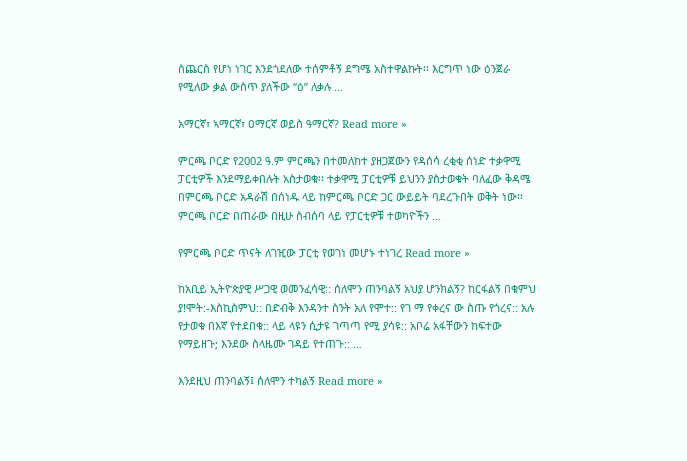ስጨርስ የሆነ ነገር እንደጎደለው ተሰምቶኝ ደግሜ አስተዋልኩት፡፡ እርግጥ ነው ዕንጀራ የሚለው ቃል ውስጥ ያለችው “ዕ” ለቃሉ …

አማርኛ፣ ኣማርኛ፣ ዐማርኛ ወይስ ዓማርኛ? Read more »

ምርጫ ቦርድ የ2002 ዓ.ም ምርጫን በተመለከተ ያዘጋጀውን የዳሰሳ ረቂቂ ሰነድ ተቃዋሚ ፓርቲዎች እንደማይቀበሉት አስታወቁ፡፡ ተቃዋሚ ፓርቲዎቹ ይህንን ያስታወቁት ባለፈው ቅዳሜ በምርጫ ቦርድ አዳራሽ በሰነዱ ላይ ከምርጫ ቦርድ ጋር ውይይት ባደረጉበት ወቅት ነው፡፡ ምርጫ ቦርድ በጠራው በዚሁ ስብሰባ ላይ የፓርቲዎቹ ተወካዮችን …

የምርጫ ቦርድ ጥናት ለገዢው ፓርቲ የወገነ መሆኑ ተነገረ Read more »

ከአቢይ ኢትዮጵያዊ ሥጋዊ ወመንፈሳዊ:: ሰለሞን ጠንባልኝ አህያ ሆንክልኝ? ከርፋልኝ በቁምህ ያ!ሞት:-እስኪስምህ:: በድብቅ እንዳንተ ስንት አለ የሞተ:: የገ ማ የቀረና ው ስጡ የጎረና:: አሉ የታወቁ በእኛ የተደበቁ:: ላይ ላዩን ሲታዩ ገጣጣ የሚ ያሳዩ:: አቦሬ አፋቸውን ከፍተው የማይዘጉ; እንደው ስላዜሙ ገዳይ የተጠጉ:: …

እንደዚህ ጠንባልኝ፤ ሰለሞን ተካልኝ Read more »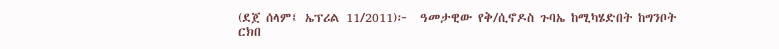(ደጀ ሰላም፤ ኤፕሪል 11/2011)፦  ዓመታዊው የቅ/ሲኖዶስ ጉባኤ ከሚካሄድበት ከግንቦት ርክበ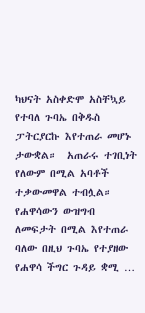ካህናት አስቀድሞ አስቸኳይ የተባለ ጉባኤ በቅዱስ ፓትርያርኩ እየተጠራ መሆኑ ታውቋል።  አጠራሩ ተገቢነት የለውም በሚል አባቶች  ተቃውመዋል ተብሏል። የሐዋሳውን ውዝግብ ለመፍታት በሚል እየተጠራ ባለው በዚህ ጉባኤ የተያዘው የሐዋሳ ችግር ጉዳይ ቋሚ …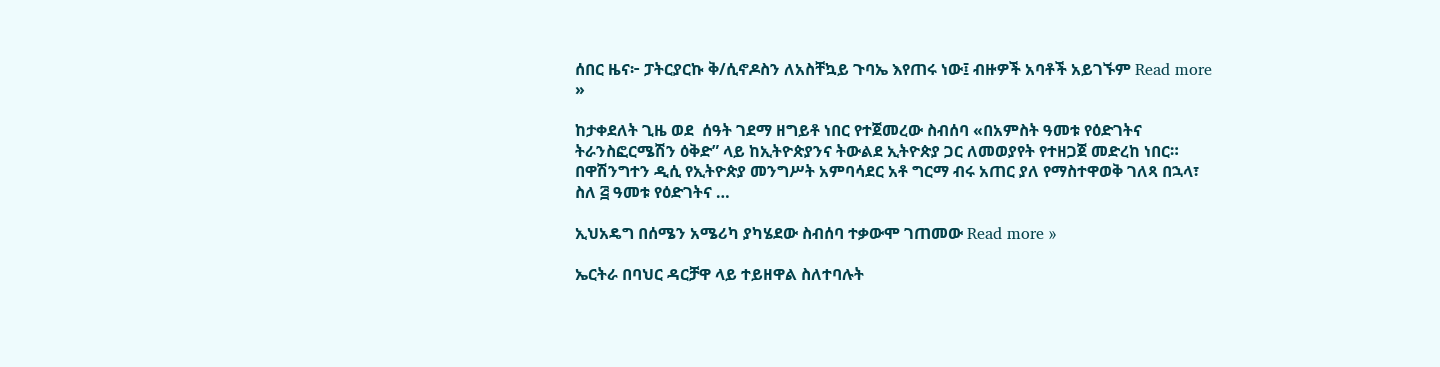ሰበር ዜና፦ ፓትርያርኩ ቅ/ሲኖዶስን ለአስቸኳይ ጉባኤ እየጠሩ ነው፤ ብዙዎች አባቶች አይገኙም Read more »

ከታቀደለት ጊዜ ወደ  ሰዓት ገደማ ዘግይቶ ነበር የተጀመረው ስብሰባ «በአምስት ዓመቱ የዕድገትና ትራንስፎርሜሽን ዕቅድ” ላይ ከኢትዮጵያንና ትውልደ ኢትዮጵያ ጋር ለመወያየት የተዘጋጀ መድረከ ነበር። በዋሽንግተን ዲሲ የኢትዮጵያ መንግሥት አምባሳደር አቶ ግርማ ብሩ አጠር ያለ የማስተዋወቅ ገለጻ በኋላ፣ ስለ ፭ ዓመቱ የዕድገትና …

ኢህአዴግ በሰሜን አሜሪካ ያካሄደው ስብሰባ ተቃውሞ ገጠመው Read more »

ኤርትራ በባህር ዳርቻዋ ላይ ተይዘዋል ስለተባሉት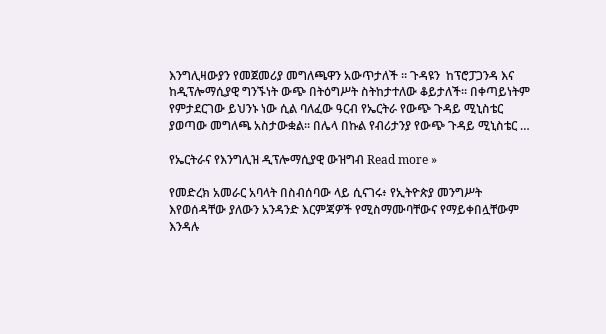እንግሊዛውያን የመጀመሪያ መግለጫዋን አውጥታለች ። ጉዳዩን  ከፕሮፓጋንዳ እና ከዲፕሎማሲያዊ ግንኙነት ውጭ በትዕግሥት ስትከታተለው ቆይታለች። በቀጣይነትም የምታደርገው ይህንኑ ነው ሲል ባለፈው ዓርብ የኤርትራ የውጭ ጉዳይ ሚኒስቴር ያወጣው መግለጫ አስታውቋል። በሌላ በኩል የብሪታንያ የውጭ ጉዳይ ሚኒስቴር …

የኤርትራና የእንግሊዝ ዲፕሎማሲያዊ ውዝግብ Read more »

የመድረክ አመራር አባላት በስብሰባው ላይ ሲናገሩ፥ የኢትዮጵያ መንግሥት እየወሰዳቸው ያለውን አንዳንድ እርምጃዎች የሚስማሙባቸውና የማይቀበሏቸውም እንዳሉ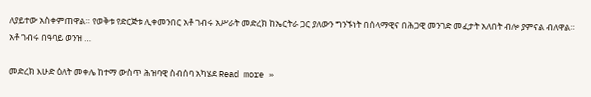ለያይተው አስቀምጠዋል። የወቅቱ የድርጅቱ ሊቀመንበር አቶ ገብሩ አሥራት መድረክ ከኤርትራ ጋር ያለውን ግንኙነት በሰላማዊና በሕጋዊ መንገድ መፈታት አለበት ብሎ ያምናል ብለዋል። አቶ ገብሩ በዓባይ ወንዝ …

መድረክ እሁድ ዕለት መቀሌ ከተማ ውስጥ ሕዝባዊ ስብሰባ አካሄደ Read more »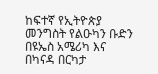ከፍተኛ የኢትዮጵያ መንግስት የልዑካን ቡድን በዩኤስ አሜሪካ እና በካናዳ በርካታ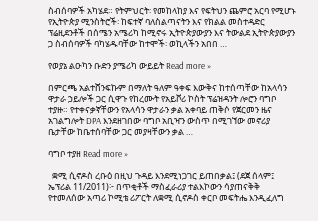ስብሰባዎች አካሄደ። የትምህርት፡ የመከላከያ እና የፍትህን ጨምሮ አርባ የሚሆኑ የኢትዮጵያ ሚንስትሮች፡ ከፍተኛ ባለስልጣናትን እና የክልል መስተዳድር ፕሬዚደንቶች በሰሜን አሜሪካ ከሚኖሩ ኢትዮጵያውያን እና ትውልደ ኢትዮጵያውያን ጋ ስብሰባዎች ባካሄዱባቸው ከተሞች፡ ወኪላችን አበበ …

የወያኔ ልዑካን ቡድን ያሜሪካ ውይይት Read more »

በምርጫ አልተሸንፍኩም በማለት ዓለም ዓቀፍ እውቅና ከተሰጣቸው ከአላሳን ዋታራ ኃይሎች ጋር ሲዋጉ የከረሙት የአይቮሪ ኮስት ፕሬዝዳንት ሎሮን ባግቦ ተያዙ። የተቀናቃኛቸውን የአላሳን ዋታራን ቃል አቀባይ ጠቅሶ የጀርመን ዜና አገልግሎት DPA እንደዘገበው ባግቦ አቢዣን ውስጥ በሚገኘው መኖሪያ ቤታቸው ከቤተሰባቸው ጋር መያዛቸውን ቃል …

ባግቦ ተያዘ Read more »

  ቋሚ ሲኖዶስ ረቡዕ በዚህ ጉዳይ እንደሚነጋገር ይጠበቃል፤ (ደጀ ሰላም፤ ኤፕሪል 11/2011)፦ በጥቂቶች ማስፈራሪያ ተልእኮውን ሳያጠናቅቅ የተመለሰው አጣሪ ኮሚቴ ሪፖርት ለቋሚ ሲኖዶስ ቀርቦ መፍትሔ እንዲፈለግ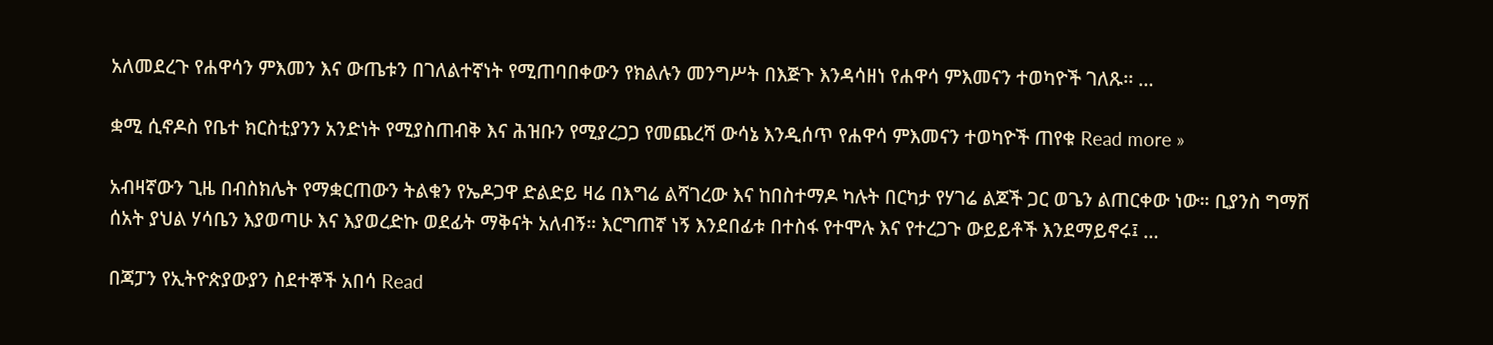አለመደረጉ የሐዋሳን ምእመን እና ውጤቱን በገለልተኛነት የሚጠባበቀውን የክልሉን መንግሥት በእጅጉ እንዳሳዘነ የሐዋሳ ምእመናን ተወካዮች ገለጹ፡፡ …

ቋሚ ሲኖዶስ የቤተ ክርስቲያንን አንድነት የሚያስጠብቅ እና ሕዝቡን የሚያረጋጋ የመጨረሻ ውሳኔ እንዲሰጥ የሐዋሳ ምእመናን ተወካዮች ጠየቁ Read more »

አብዛኛውን ጊዜ በብስክሌት የማቋርጠውን ትልቁን የኤዶጋዋ ድልድይ ዛሬ በእግሬ ልሻገረው እና ከበስተማዶ ካሉት በርካታ የሃገሬ ልጆች ጋር ወጌን ልጠርቀው ነው። ቢያንስ ግማሽ ሰአት ያህል ሃሳቤን እያወጣሁ እና እያወረድኩ ወደፊት ማቅናት አለብኝ። እርግጠኛ ነኝ እንደበፊቱ በተስፋ የተሞሉ እና የተረጋጉ ውይይቶች እንደማይኖሩ፤ …

በጃፓን የኢትዮጵያውያን ስደተኞች አበሳ Read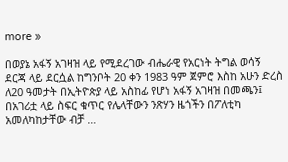more »

በወያኔ አፋኝ አገዛዝ ላይ የሚደረገው ብሔራዊ የአርነት ትግል ወሳኝ ደርጃ ላይ ደርሷል ከግንቦት 20 ቀን 1983 ዓም ጀምሮ እስከ አሁን ድረስ ለ20 ዓመታት በኢትዮጵያ ላይ አስከፊ የሆነ አፋኝ አገዛዝ በመጫን፤ በአገሪቷ ላይ ስፍር ቁጥር የሌላቸውን ንጽሃን ዜጎችን በፖለቲካ አመለካከታቸው ብቻ …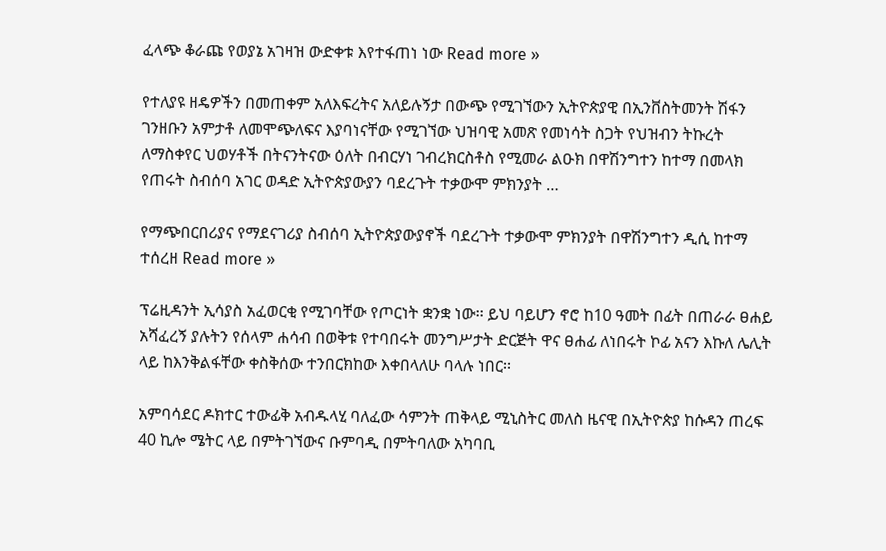ፈላጭ ቆራጩ የወያኔ አገዛዝ ውድቀቱ እየተፋጠነ ነው Read more »

የተለያዩ ዘዴዎችን በመጠቀም አለእፍረትና አለይሉኝታ በውጭ የሚገኘውን ኢትዮጵያዊ በኢንቨስትመንት ሽፋን ገንዘቡን አምታቶ ለመሞጭለፍና እያባነናቸው የሚገኘው ህዝባዊ አመጽ የመነሳት ስጋት የህዝብን ትኩረት ለማስቀየር ህወሃቶች በትናንትናው ዕለት በብርሃነ ገብረክርስቶስ የሚመራ ልዑክ በዋሽንግተን ከተማ በመላክ የጠሩት ስብሰባ አገር ወዳድ ኢትዮጵያውያን ባደረጉት ተቃውሞ ምክንያት …

የማጭበርበሪያና የማደናገሪያ ስብሰባ ኢትዮጵያውያኖች ባደረጉት ተቃውሞ ምክንያት በዋሽንግተን ዲሲ ከተማ ተሰረዘ Read more »

ፕሬዚዳንት ኢሳያስ አፈወርቂ የሚገባቸው የጦርነት ቋንቋ ነው፡፡ ይህ ባይሆን ኖሮ ከ10 ዓመት በፊት በጠራራ ፀሐይ አሻፈረኝ ያሉትን የሰላም ሐሳብ በወቅቱ የተባበሩት መንግሥታት ድርጅት ዋና ፀሐፊ ለነበሩት ኮፊ አናን እኩለ ሌሊት ላይ ከእንቅልፋቸው ቀስቅሰው ተንበርክከው እቀበላለሁ ባላሉ ነበር፡፡

አምባሳደር ዶክተር ተውፊቅ አብዱላሂ ባለፈው ሳምንት ጠቅላይ ሚኒስትር መለስ ዜናዊ በኢትዮጵያ ከሱዳን ጠረፍ 40 ኪሎ ሜትር ላይ በምትገኘውና ቡምባዲ በምትባለው አካባቢ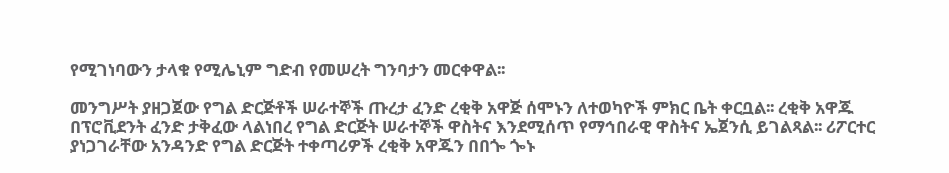የሚገነባውን ታላቁ የሚሌኒም ግድብ የመሠረት ግንባታን መርቀዋል፡፡

መንግሥት ያዘጋጀው የግል ድርጅቶች ሠራተኞች ጡረታ ፈንድ ረቂቅ አዋጅ ሰሞኑን ለተወካዮች ምክር ቤት ቀርቧል፡፡ ረቂቅ አዋጁ በፕሮቪደንት ፈንድ ታቅፈው ላልነበረ የግል ድርጅት ሠራተኞች ዋስትና እንደሚሰጥ የማኅበራዊ ዋስትና ኤጀንሲ ይገልጻል፡፡ ሪፖርተር ያነጋገራቸው አንዳንድ የግል ድርጅት ተቀጣሪዎች ረቂቅ አዋጁን በበጐ ጐኑ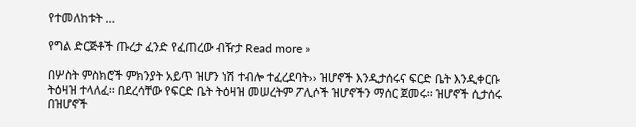የተመለከቱት …

የግል ድርጅቶች ጡረታ ፈንድ የፈጠረው ብዥታ Read more »

በሦስት ምስክሮች ምክንያት አይጥ ዝሆን ነሽ ተብሎ ተፈረደባት›› ዝሆኖች እንዲታሰሩና ፍርድ ቤት እንዲቀርቡ ትዕዛዝ ተላለፈ፡፡ በደረሳቸው የፍርድ ቤት ትዕዛዝ መሠረትም ፖሊሶች ዝሆኖችን ማሰር ጀመሩ፡፡ ዝሆኖች ሲታሰሩ በዝሆኖች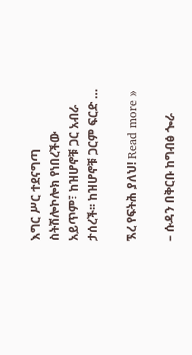እግር ሥር ተደናግጣ ስትሽሎኮሎክ የነበረችው አይጥም፣ ከዝሆኖቹ ጋር አብራ ታሰረች፡፡ ከዝሆኖቹ ጋርም ፍርድ …

ኧረ የፍትሕ ያለህ! Read more »

– ሱዳን በቅርቡ ከግብፅ ጐራ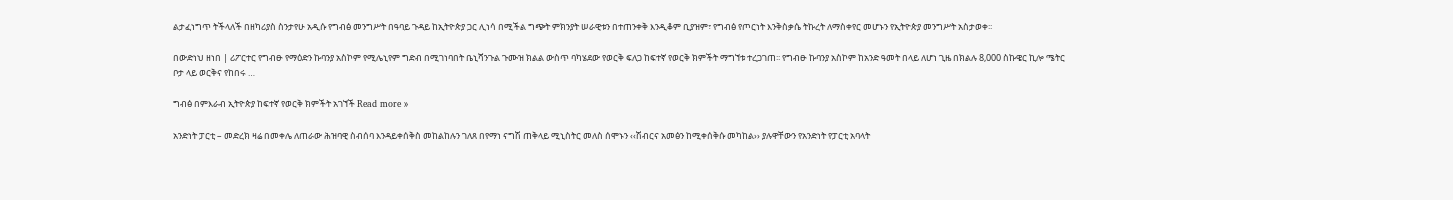ልታፈነግጥ ትችላለች በዘካሪያስ ስንታየሁ አዲሱ የግብፅ መንግሥት በዓባይ ጉዳይ ከኢትዮጵያ ጋር ሊነሳ በሚችል ግጭት ምክንያት ሠራዊቱን በተጠንቀቅ እንዲቆም ቢያዝም፣ የግብፅ የጦርነት እንቅስቃሴ ትኩረት ለማስቀየር መሆኑን የኢትዮጵያ መንግሥት አስታወቀ፡፡

በውድነህ ዘነበ | ሪፖርተር የግብፁ የማዕድን ኩባንያ አስኮም የሚሌኒየም ግድብ በሚገነባበት ቤኒሻንጉል ጉሙዝ ክልል ውስጥ ባካሄደው የወርቅ ፍለጋ ከፍተኛ የወርቅ ክምችት ማግኘቱ ተረጋገጠ፡፡ የግብፁ ኩባንያ አስኮም ከአንድ ዓመት በላይ ለሆነ ጊዜ በክልሉ 8,000 ስኩዌር ኪሎ ሜትር ቦታ ላይ ወርቅና የከበሩ …

ግብፅ በምእራብ ኢትዮጵያ ከፍተኛ የወርቅ ክምችት አገኘች Read more »

አንድነት ፓርቲ – መድረክ ዛሬ በመቀሌ ለጠራው ሕዝባዊ ስብሰባ እንዳይቀሰቅስ መከልከሉን ገለጸ በየማነ ናግሽ ጠቅላይ ሚኒስትር መለስ ሰሞኑን ‹‹ሽብርና አመፅን ከሚቀሰቅሱ መካከል›› ያሉዋቸውን የአንድነት የፓርቲ አባላት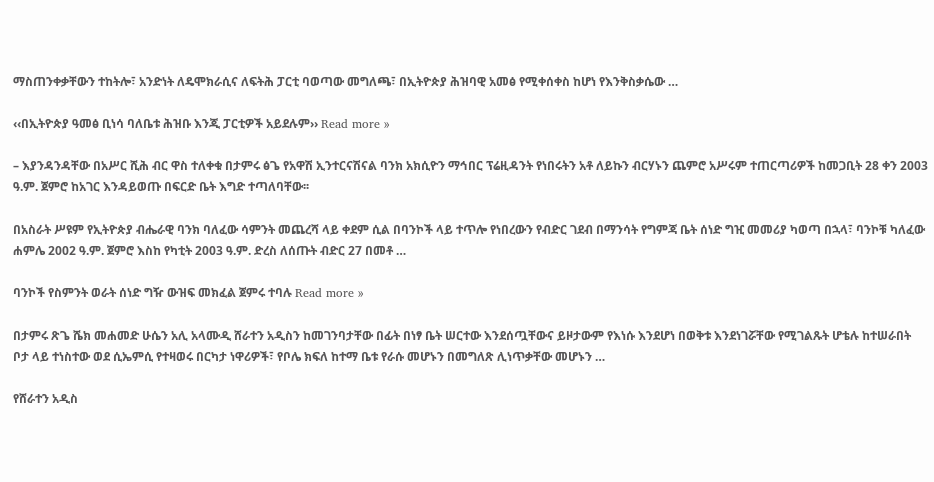ማስጠንቀቃቸውን ተከትሎ፣ አንድነት ለዴሞክራሲና ለፍትሕ ፓርቲ ባወጣው መግለጫ፣ በኢትዮጵያ ሕዝባዊ አመፅ የሚቀሰቀስ ከሆነ የእንቅስቃሴው …

‹‹በኢትዮጵያ ዓመፅ ቢነሳ ባለቤቱ ሕዝቡ እንጂ ፓርቲዎች አይደሉም›› Read more »

– እያንዳንዳቸው በአሥር ሺሕ ብር ዋስ ተለቀቁ በታምሩ ፅጌ የአዋሽ ኢንተርናሽናል ባንክ አክሲዮን ማኅበር ፕሬዚዳንት የነበሩትን አቶ ለይኩን ብርሃኑን ጨምሮ አሥሩም ተጠርጣሪዎች ከመጋቢት 28 ቀን 2003 ዓ.ም. ጀምሮ ከአገር እንዳይወጡ በፍርድ ቤት እግድ ተጣለባቸው፡፡

በአስራት ሥዩም የኢትዮጵያ ብሔራዊ ባንክ ባለፈው ሳምንት መጨረሻ ላይ ቀደም ሲል በባንኮች ላይ ተጥሎ የነበረውን የብድር ገደብ በማንሳት የግምጃ ቤት ሰነድ ግዢ መመሪያ ካወጣ በኋላ፣ ባንኮቹ ካለፈው ሐምሌ 2002 ዓ.ም. ጀምሮ እስከ የካቲት 2003 ዓ.ም. ድረስ ለሰጡት ብድር 27 በመቶ …

ባንኮች የስምንት ወራት ሰነድ ግዥ ውዝፍ መክፈል ጀምሩ ተባሉ Read more »

በታምሩ ጽጌ ሼክ መሐመድ ሁሴን አሊ አላሙዲ ሸራተን አዲስን ከመገንባታቸው በፊት በነፃ ቤት ሠርተው እንደሰጧቸውና ይዞታውም የእነሱ እንደሆነ በወቅቱ እንደነገሯቸው የሚገልጹት ሆቴሉ ከተሠራበት ቦታ ላይ ተነስተው ወደ ሲኤምሲ የተዛወሩ በርካታ ነዋሪዎች፣ የቦሌ ክፍለ ከተማ ቤቱ የራሱ መሆኑን በመግለጽ ሊነጥቃቸው መሆኑን …

የሸራተን አዲስ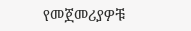የመጀመሪያዎቹ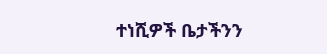ተነሺዎች ቤታችንን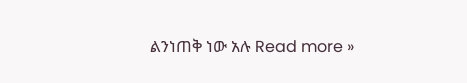ልንነጠቅ ነው አሉ Read more »